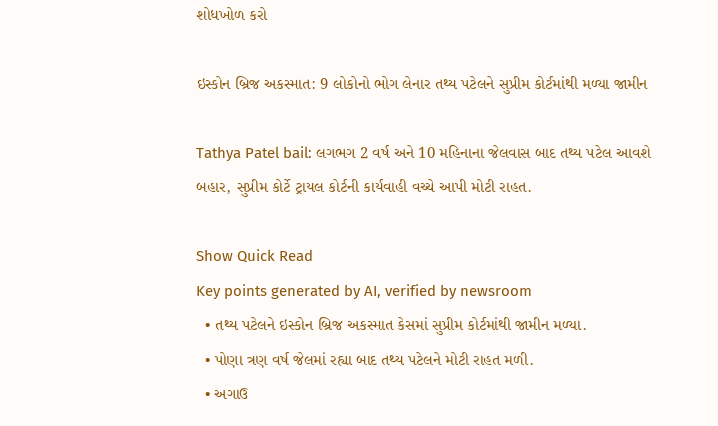શોધખોળ કરો

ઇસ્કોન બ્રિજ અકસ્માત: 9 લોકોનો ભોગ લેનાર તથ્ય પટેલને સુપ્રીમ કોર્ટમાંથી મળ્યા જામીન

Tathya Patel bail: લગભગ 2 વર્ષ અને 10 મહિનાના જેલવાસ બાદ તથ્ય પટેલ આવશે બહાર, સુપ્રીમ કોર્ટે ટ્રાયલ કોર્ટની કાર્યવાહી વચ્ચે આપી મોટી રાહત.

Show Quick Read
Key points generated by AI, verified by newsroom
  • તથ્ય પટેલને ઇસ્કોન બ્રિજ અકસ્માત કેસમાં સુપ્રીમ કોર્ટમાંથી જામીન મળ્યા.
  • પોણા ત્રણ વર્ષ જેલમાં રહ્યા બાદ તથ્ય પટેલને મોટી રાહત મળી.
  • અગાઉ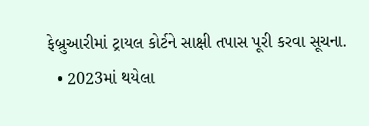ફેબ્રુઆરીમાં ટ્રાયલ કોર્ટને સાક્ષી તપાસ પૂરી કરવા સૂચના.
  • 2023માં થયેલા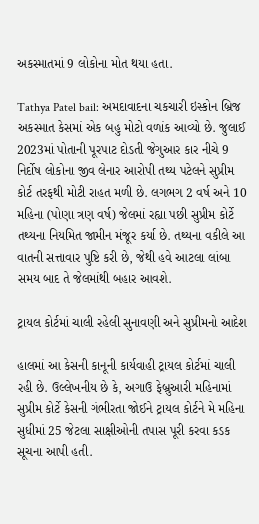અકસ્માતમાં 9 લોકોના મોત થયા હતા.

Tathya Patel bail: અમદાવાદના ચકચારી ઇસ્કોન બ્રિજ અકસ્માત કેસમાં એક બહુ મોટો વળાંક આવ્યો છે. જુલાઈ 2023માં પોતાની પૂરપાટ દોડતી જેગુઆર કાર નીચે 9 નિર્દોષ લોકોના જીવ લેનાર આરોપી તથ્ય પટેલને સુપ્રીમ કોર્ટ તરફથી મોટી રાહત મળી છે. લગભગ 2 વર્ષ અને 10 મહિના (પોણા ત્રણ વર્ષ) જેલમાં રહ્યા પછી સુપ્રીમ કોર્ટે તથ્યના નિયમિત જામીન મંજૂર કર્યા છે. તથ્યના વકીલે આ વાતની સત્તાવાર પુષ્ટિ કરી છે, જેથી હવે આટલા લાંબા સમય બાદ તે જેલમાંથી બહાર આવશે.

ટ્રાયલ કોર્ટમાં ચાલી રહેલી સુનાવણી અને સુપ્રીમનો આદેશ

હાલમાં આ કેસની કાનૂની કાર્યવાહી ટ્રાયલ કોર્ટમાં ચાલી રહી છે. ઉલ્લેખનીય છે કે, અગાઉ ફેબ્રુઆરી મહિનામાં સુપ્રીમ કોર્ટે કેસની ગંભીરતા જોઈને ટ્રાયલ કોર્ટને મે મહિના સુધીમાં 25 જેટલા સાક્ષીઓની તપાસ પૂરી કરવા કડક સૂચના આપી હતી.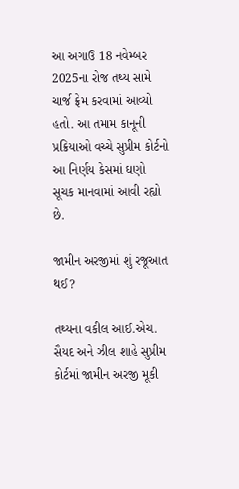આ અગાઉ 18 નવેમ્બર 2025ના રોજ તથ્ય સામે ચાર્જ ફ્રેમ કરવામાં આવ્યો હતો. આ તમામ કાનૂની પ્રક્રિયાઓ વચ્ચે સુપ્રીમ કોર્ટનો આ નિર્ણય કેસમાં ઘણો સૂચક માનવામાં આવી રહ્યો છે.

જામીન અરજીમાં શું રજૂઆત થઈ?

તથ્યના વકીલ આઈ.એચ. સૈયદ અને ઝીલ શાહે સુપ્રીમ કોર્ટમાં જામીન અરજી મૂકી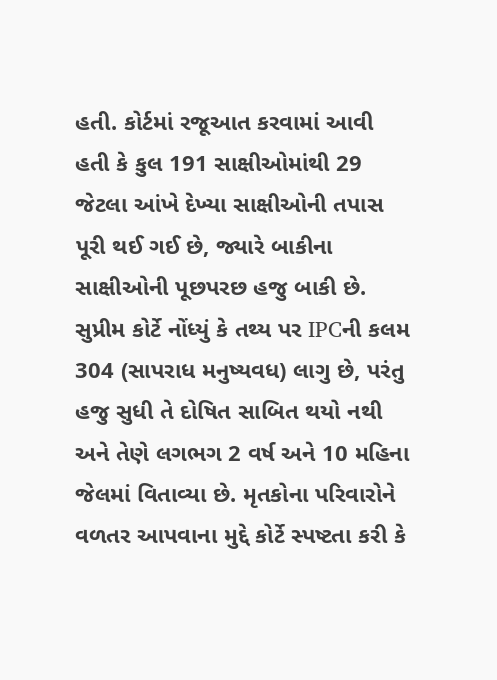હતી. કોર્ટમાં રજૂઆત કરવામાં આવી હતી કે કુલ 191 સાક્ષીઓમાંથી 29 જેટલા આંખે દેખ્યા સાક્ષીઓની તપાસ પૂરી થઈ ગઈ છે, જ્યારે બાકીના સાક્ષીઓની પૂછપરછ હજુ બાકી છે. સુપ્રીમ કોર્ટે નોંધ્યું કે તથ્ય પર IPCની કલમ 304 (સાપરાધ મનુષ્યવધ) લાગુ છે, પરંતુ હજુ સુધી તે દોષિત સાબિત થયો નથી અને તેણે લગભગ 2 વર્ષ અને 10 મહિના જેલમાં વિતાવ્યા છે. મૃતકોના પરિવારોને વળતર આપવાના મુદ્દે કોર્ટે સ્પષ્ટતા કરી કે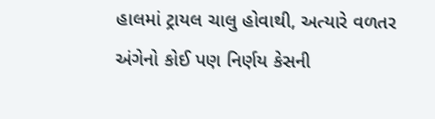હાલમાં ટ્રાયલ ચાલુ હોવાથી, અત્યારે વળતર અંગેનો કોઈ પણ નિર્ણય કેસની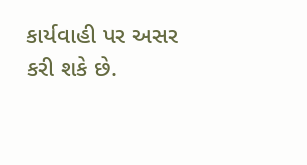કાર્યવાહી પર અસર કરી શકે છે.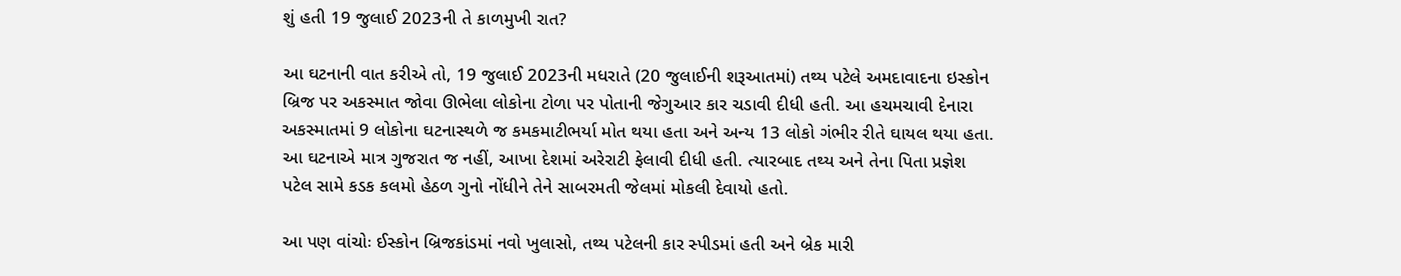શું હતી 19 જુલાઈ 2023ની તે કાળમુખી રાત?

આ ઘટનાની વાત કરીએ તો, 19 જુલાઈ 2023ની મધરાતે (20 જુલાઈની શરૂઆતમાં) તથ્ય પટેલે અમદાવાદના ઇસ્કોન બ્રિજ પર અકસ્માત જોવા ઊભેલા લોકોના ટોળા પર પોતાની જેગુઆર કાર ચડાવી દીધી હતી. આ હચમચાવી દેનારા અકસ્માતમાં 9 લોકોના ઘટનાસ્થળે જ કમકમાટીભર્યા મોત થયા હતા અને અન્ય 13 લોકો ગંભીર રીતે ઘાયલ થયા હતા. આ ઘટનાએ માત્ર ગુજરાત જ નહીં, આખા દેશમાં અરેરાટી ફેલાવી દીધી હતી. ત્યારબાદ તથ્ય અને તેના પિતા પ્રજ્ઞેશ પટેલ સામે કડક કલમો હેઠળ ગુનો નોંધીને તેને સાબરમતી જેલમાં મોકલી દેવાયો હતો.

આ પણ વાંચોઃ ઈસ્કોન બ્રિજકાંડમાં નવો ખુલાસો, તથ્ય પટેલની કાર સ્પીડમાં હતી અને બ્રેક મારી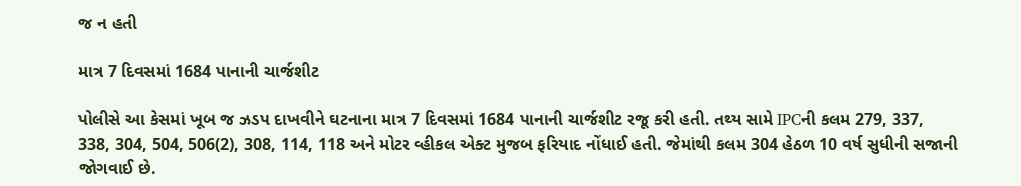જ ન હતી

માત્ર 7 દિવસમાં 1684 પાનાની ચાર્જશીટ

પોલીસે આ કેસમાં ખૂબ જ ઝડપ દાખવીને ઘટનાના માત્ર 7 દિવસમાં 1684 પાનાની ચાર્જશીટ રજૂ કરી હતી. તથ્ય સામે IPCની કલમ 279, 337, 338, 304, 504, 506(2), 308, 114, 118 અને મોટર વ્હીકલ એક્ટ મુજબ ફરિયાદ નોંધાઈ હતી. જેમાંથી કલમ 304 હેઠળ 10 વર્ષ સુધીની સજાની જોગવાઈ છે.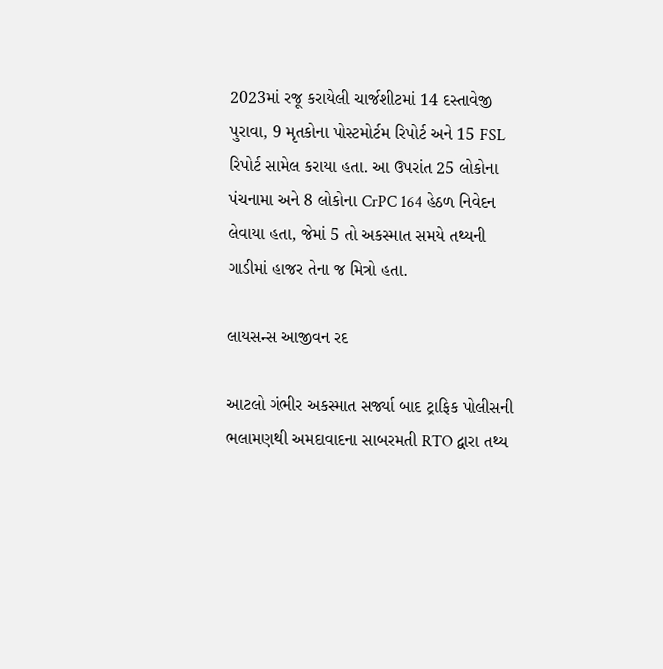2023માં રજૂ કરાયેલી ચાર્જશીટમાં 14 દસ્તાવેજી પુરાવા, 9 મૃતકોના પોસ્ટમોર્ટમ રિપોર્ટ અને 15 FSL રિપોર્ટ સામેલ કરાયા હતા. આ ઉપરાંત 25 લોકોના પંચનામા અને 8 લોકોના CrPC 164 હેઠળ નિવેદન લેવાયા હતા, જેમાં 5 તો અકસ્માત સમયે તથ્યની ગાડીમાં હાજર તેના જ મિત્રો હતા.

લાયસન્સ આજીવન રદ

આટલો ગંભીર અકસ્માત સર્જ્યા બાદ ટ્રાફિક પોલીસની ભલામણથી અમદાવાદના સાબરમતી RTO દ્વારા તથ્ય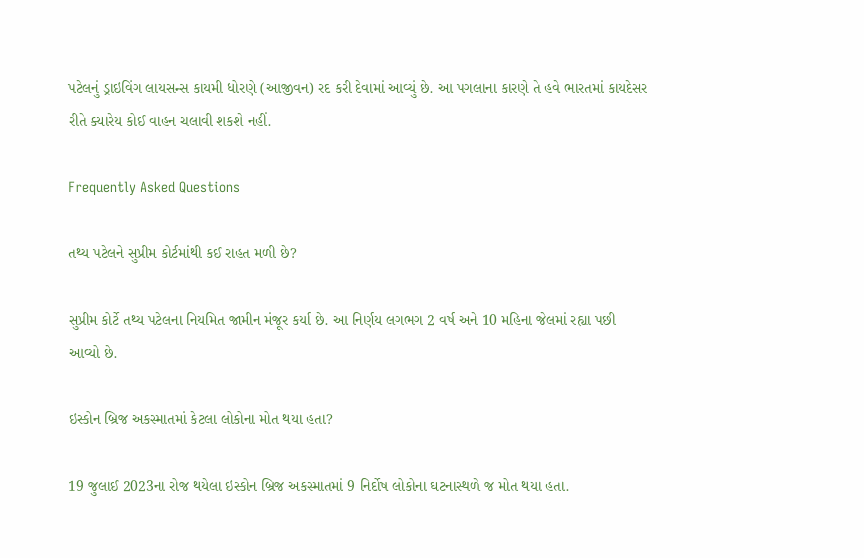પટેલનું ડ્રાઇવિંગ લાયસન્સ કાયમી ધોરણે (આજીવન) રદ કરી દેવામાં આવ્યું છે. આ પગલાના કારણે તે હવે ભારતમાં કાયદેસર રીતે ક્યારેય કોઈ વાહન ચલાવી શકશે નહીં.

Frequently Asked Questions

તથ્ય પટેલને સુપ્રીમ કોર્ટમાંથી કઈ રાહત મળી છે?

સુપ્રીમ કોર્ટે તથ્ય પટેલના નિયમિત જામીન મંજૂર કર્યા છે. આ નિર્ણય લગભગ 2 વર્ષ અને 10 મહિના જેલમાં રહ્યા પછી આવ્યો છે.

ઇસ્કોન બ્રિજ અકસ્માતમાં કેટલા લોકોના મોત થયા હતા?

19 જુલાઈ 2023ના રોજ થયેલા ઇસ્કોન બ્રિજ અકસ્માતમાં 9 નિર્દોષ લોકોના ઘટનાસ્થળે જ મોત થયા હતા.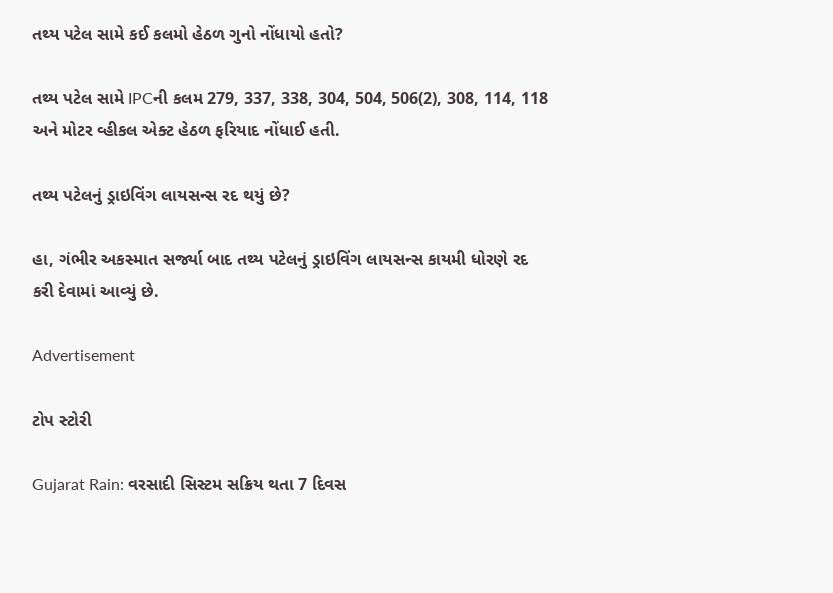તથ્ય પટેલ સામે કઈ કલમો હેઠળ ગુનો નોંધાયો હતો?

તથ્ય પટેલ સામે IPCની કલમ 279, 337, 338, 304, 504, 506(2), 308, 114, 118 અને મોટર વ્હીકલ એક્ટ હેઠળ ફરિયાદ નોંધાઈ હતી.

તથ્ય પટેલનું ડ્રાઇવિંગ લાયસન્સ રદ થયું છે?

હા, ગંભીર અકસ્માત સર્જ્યા બાદ તથ્ય પટેલનું ડ્રાઇવિંગ લાયસન્સ કાયમી ધોરણે રદ કરી દેવામાં આવ્યું છે.

Advertisement

ટોપ સ્ટોરી

Gujarat Rain: વરસાદી સિસ્ટમ સક્રિય થતા 7 દિવસ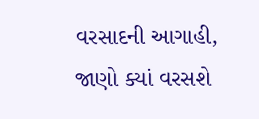વરસાદની આગાહી, જાણો ક્યાં વરસશે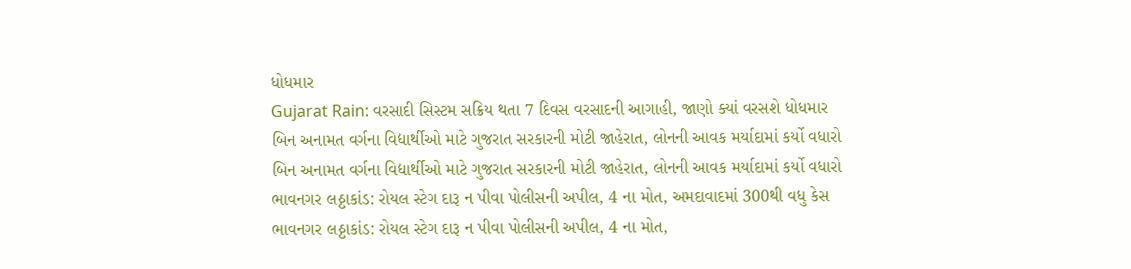ધોધમાર
Gujarat Rain: વરસાદી સિસ્ટમ સક્રિય થતા 7 દિવસ વરસાદની આગાહી, જાણો ક્યાં વરસશે ધોધમાર
બિન અનામત વર્ગના વિદ્યાર્થીઓ માટે ગુજરાત સરકારની મોટી જાહેરાત, લોનની આવક મર્યાદામાં કર્યો વધારો
બિન અનામત વર્ગના વિદ્યાર્થીઓ માટે ગુજરાત સરકારની મોટી જાહેરાત, લોનની આવક મર્યાદામાં કર્યો વધારો
ભાવનગર લઠ્ઠાકાંડ: રોયલ સ્ટેગ દારૂ ન પીવા પોલીસની અપીલ, 4 ના મોત, અમદાવાદમાં 300થી વધુ કેસ
ભાવનગર લઠ્ઠાકાંડ: રોયલ સ્ટેગ દારૂ ન પીવા પોલીસની અપીલ, 4 ના મોત,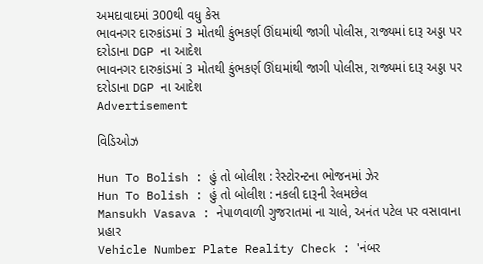અમદાવાદમાં 300થી વધુ કેસ
ભાવનગર દારુકાંડમાં 3 મોતથી કુંભકર્ણ ઊંઘમાંથી જાગી પોલીસ, રાજ્યમાં દારૂ અડ્ડા પર દરોડાના DGP ના આદેશ
ભાવનગર દારુકાંડમાં 3 મોતથી કુંભકર્ણ ઊંઘમાંથી જાગી પોલીસ, રાજ્યમાં દારૂ અડ્ડા પર દરોડાના DGP ના આદેશ
Advertisement

વિડિઓઝ

Hun To Bolish : હું તો બોલીશ : રેસ્ટોરન્ટના ભોજનમાં ઝેર
Hun To Bolish : હું તો બોલીશ : નકલી દારૂની રેલમછેલ
Mansukh Vasava : નેપાળવાળી ગુજરાતમાં ના ચાલે, અનંત પટેલ પર વસાવાના પ્રહાર
Vehicle Number Plate Reality Check : 'નંબર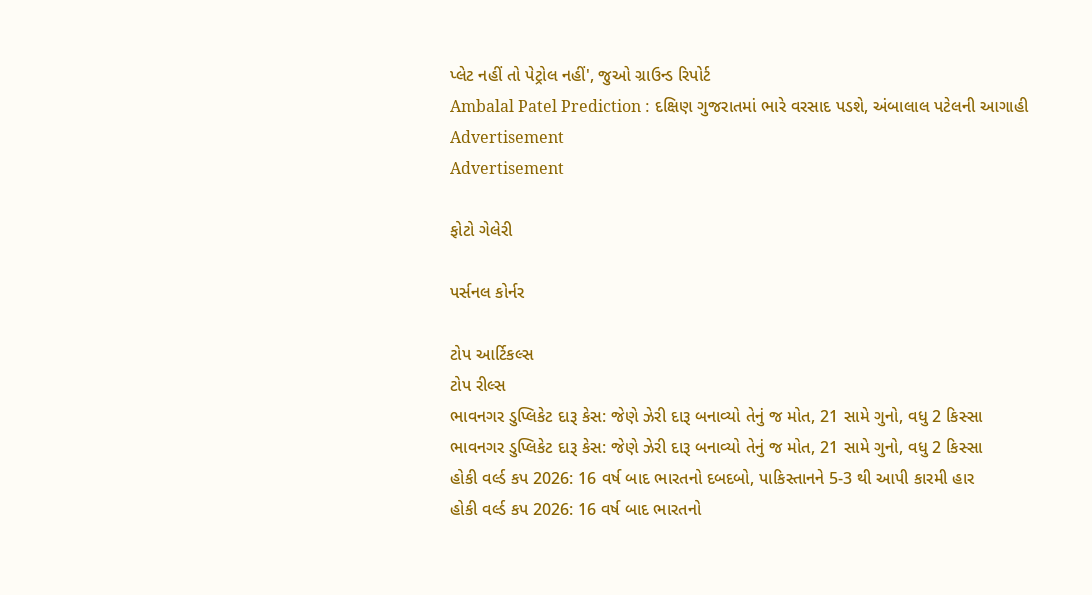પ્લેટ નહીં તો પેટ્રોલ નહીં', જુઓ ગ્રાઉન્ડ રિપોર્ટ
Ambalal Patel Prediction : દક્ષિણ ગુજરાતમાં ભારે વરસાદ પડશે, અંબાલાલ પટેલની આગાહી
Advertisement
Advertisement

ફોટો ગેલેરી

પર્સનલ કોર્નર

ટોપ આર્ટિકલ્સ
ટોપ રીલ્સ
ભાવનગર ડુપ્લિકેટ દારૂ કેસ: જેણે ઝેરી દારૂ બનાવ્યો તેનું જ મોત, 21 સામે ગુનો, વધુ 2 કિસ્સા
ભાવનગર ડુપ્લિકેટ દારૂ કેસ: જેણે ઝેરી દારૂ બનાવ્યો તેનું જ મોત, 21 સામે ગુનો, વધુ 2 કિસ્સા
હોકી વર્લ્ડ કપ 2026: 16 વર્ષ બાદ ભારતનો દબદબો, પાકિસ્તાનને 5-3 થી આપી કારમી હાર
હોકી વર્લ્ડ કપ 2026: 16 વર્ષ બાદ ભારતનો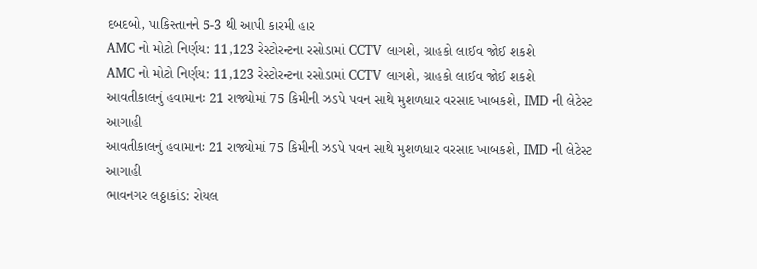દબદબો, પાકિસ્તાનને 5-3 થી આપી કારમી હાર
AMC નો મોટો નિર્ણય: 11,123 રેસ્ટોરન્ટના રસોડામાં CCTV લાગશે, ગ્રાહકો લાઈવ જોઈ શકશે
AMC નો મોટો નિર્ણય: 11,123 રેસ્ટોરન્ટના રસોડામાં CCTV લાગશે, ગ્રાહકો લાઈવ જોઈ શકશે
આવતીકાલનું હવામાનઃ 21 રાજ્યોમાં 75 કિમીની ઝડપે પવન સાથે મુશળધાર વરસાદ ખાબકશે, IMD ની લેટેસ્ટ આગાહી
આવતીકાલનું હવામાનઃ 21 રાજ્યોમાં 75 કિમીની ઝડપે પવન સાથે મુશળધાર વરસાદ ખાબકશે, IMD ની લેટેસ્ટ આગાહી
ભાવનગર લઠ્ઠાકાંડ: રોયલ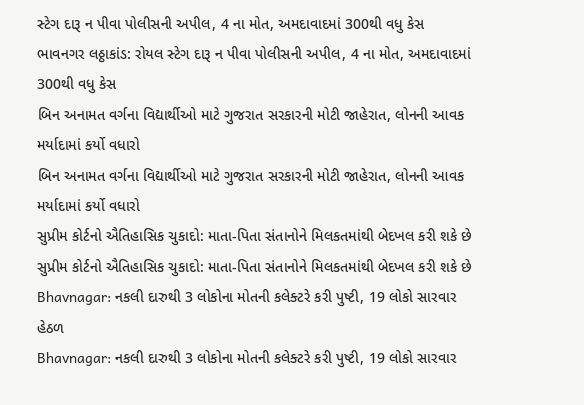સ્ટેગ દારૂ ન પીવા પોલીસની અપીલ, 4 ના મોત, અમદાવાદમાં 300થી વધુ કેસ
ભાવનગર લઠ્ઠાકાંડ: રોયલ સ્ટેગ દારૂ ન પીવા પોલીસની અપીલ, 4 ના મોત, અમદાવાદમાં 300થી વધુ કેસ
બિન અનામત વર્ગના વિદ્યાર્થીઓ માટે ગુજરાત સરકારની મોટી જાહેરાત, લોનની આવક મર્યાદામાં કર્યો વધારો
બિન અનામત વર્ગના વિદ્યાર્થીઓ માટે ગુજરાત સરકારની મોટી જાહેરાત, લોનની આવક મર્યાદામાં કર્યો વધારો
સુપ્રીમ કોર્ટનો ઐતિહાસિક ચુકાદો: માતા-પિતા સંતાનોને મિલકતમાંથી બેદખલ કરી શકે છે
સુપ્રીમ કોર્ટનો ઐતિહાસિક ચુકાદો: માતા-પિતા સંતાનોને મિલકતમાંથી બેદખલ કરી શકે છે
Bhavnagar: નકલી દારુથી 3 લોકોના મોતની કલેક્ટરે કરી પુષ્ટી, 19 લોકો સારવાર હેઠળ
Bhavnagar: નકલી દારુથી 3 લોકોના મોતની કલેક્ટરે કરી પુષ્ટી, 19 લોકો સારવાર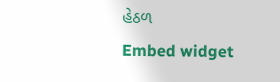હેઠળ
Embed widget